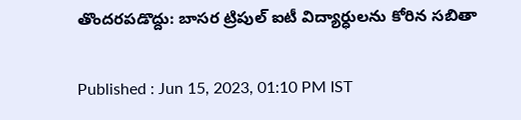తొందరపడొద్దు: బాసర ట్రిపుల్ ఐటీ విద్యార్ధులను కోరిన సబితా

Published : Jun 15, 2023, 01:10 PM IST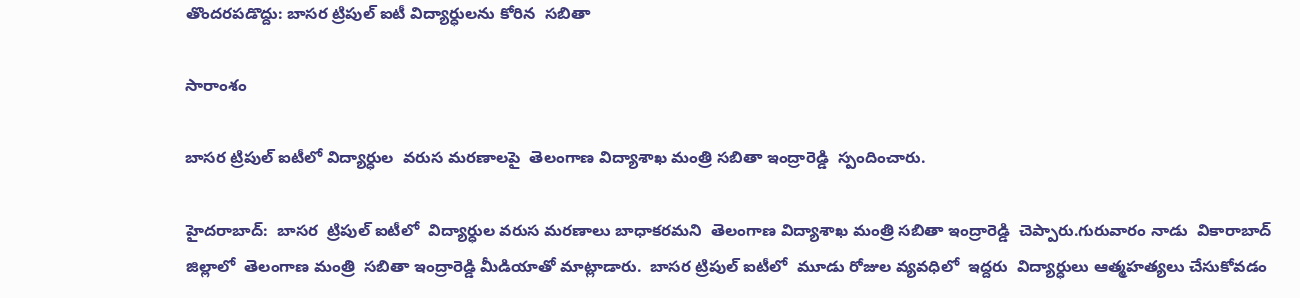తొందరపడొద్దు: బాసర ట్రిపుల్ ఐటీ విద్యార్ధులను కోరిన  సబితా

సారాంశం

బాసర ట్రిపుల్ ఐటీలో విద్యార్ధుల  వరుస మరణాలపై  తెలంగాణ విద్యాశాఖ మంత్రి సబితా ఇంద్రారెడ్డి  స్పందించారు.

హైదరాబాద్:  బాసర  ట్రిపుల్ ఐటీలో  విద్యార్ధుల వరుస మరణాలు బాధాకరమని  తెలంగాణ విద్యాశాఖ మంత్రి సబితా ఇంద్రారెడ్డి  చెప్పారు.గురువారం నాడు  వికారాబాద్ జిల్లాలో  తెలంగాణ మంత్రి  సబితా ఇంద్రారెడ్డి మీడియాతో మాట్లాడారు.  బాసర ట్రిపుల్ ఐటీలో  మూడు రోజుల వ్యవధిలో  ఇద్దరు  విద్యార్ధులు ఆత్మహత్యలు చేసుకోవడం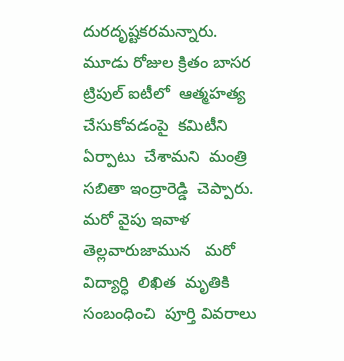దురదృష్టకరమన్నారు.  మూడు రోజుల క్రితం బాసర ట్రిపుల్ ఐటీలో  ఆత్మహత్య  చేసుకోవడంపై  కమిటీని  ఏర్పాటు  చేశామని  మంత్రి  సబితా ఇంద్రారెడ్డి  చెప్పారు.  మరో వైపు ఇవాళ తెల్లవారుజామున   మరో విద్యార్ధి  లిఖిత  మృతికి సంబంధించి  పూర్తి వివరాలు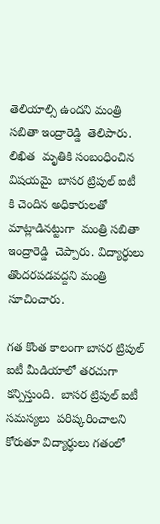తెలియాల్సి ఉందని మంత్రి సబితా ఇంద్రారెడ్డి  తెలిపారు. లిఖిత  మృతికి సంబంధించిన  విషయమై  బాసర ట్రిపుల్ ఐటీ   కి చెందిన అధికారులతో మాట్లాడినట్టుగా  మంత్రి సబితా ఇంద్రారెడ్డి  చెప్పారు. విద్యార్ధులు  తొందరపడవద్దని మంత్రి సూచించారు.

గత కొంత కాలంగా బాసర ట్రిపుల్ ఐటీ మీడియాలో తరచుగా  కన్పిస్తుంది.  బాసర ట్రిపుల్ ఐటీ సమస్యలు  పరిష్కరించాలని కోరుతూ విద్యార్ధులు గతంలో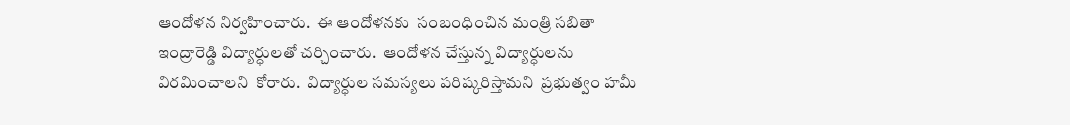ఆందోళన నిర్వహించారు.  ఈ ఆందోళనకు  సంబంధించిన మంత్రి సబితా ఇంద్రారెడ్డి విద్యార్ధులతో చర్చించారు.  ఆందోళన చేస్తున్న విద్యార్ధులను  విరమించాలని  కోరారు.  విద్యార్ధుల సమస్యలు పరిష్కరిస్తామని  ప్రభుత్వం హమీ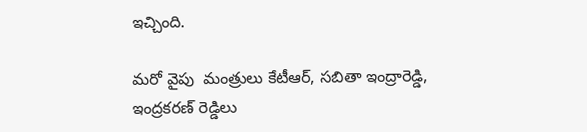ఇచ్చింది.

మరో వైపు  మంత్రులు కేటీఆర్, సబితా ఇంద్రారెడ్డి,  ఇంద్రకరణ్ రెడ్డిలు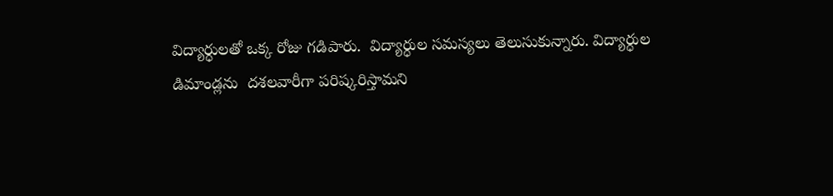విద్యార్ధులతో ఒక్క రోజు గడిపారు.  విద్యార్ధుల సమస్యలు తెలుసుకున్నారు. విద్యార్ధుల డిమాండ్లను  దశలవారీగా పరిష్కరిస్తామని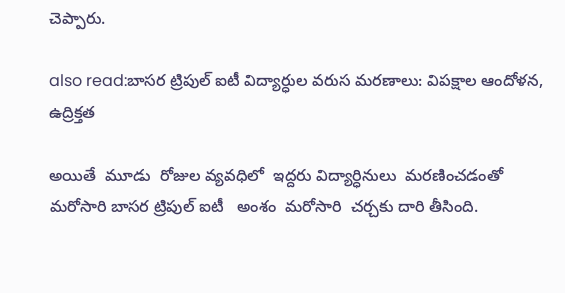చెప్పారు.

also read:బాసర ట్రిపుల్ ఐటీ విద్యార్ధుల వరుస మరణాలు: విపక్షాల ఆందోళన, ఉద్రిక్తత

అయితే  మూడు  రోజుల వ్యవధిలో  ఇద్దరు విద్యార్ధినులు  మరణించడంతో మరోసారి బాసర ట్రిపుల్ ఐటీ   అంశం  మరోసారి  చర్చకు దారి తీసింది.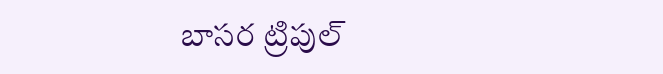బాసర ట్రిపుల్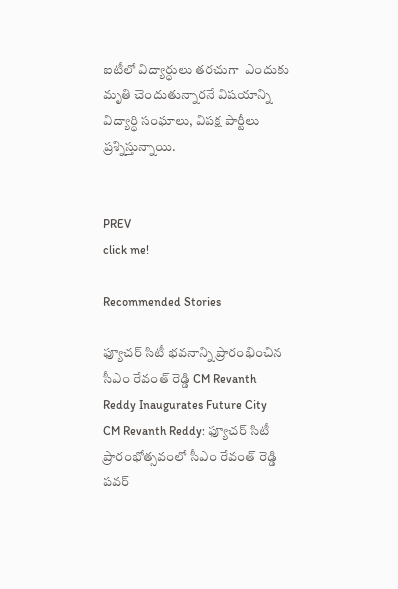ఐటీలో విద్యార్ధులు తరచుగా  ఎందుకు  మృతి చెందుతున్నారనే విషయాన్ని విద్యార్ధి సంఘాలు, విపక్ష పార్టీలు  ప్రశ్నిస్తున్నాయి.


PREV
click me!

Recommended Stories

ఫ్యూచర్ సిటీ భవనాన్ని ప్రారంభించిన సీఎం రేవంత్ రెడ్డి CM Revanth Reddy Inaugurates Future City
CM Revanth Reddy: ఫ్యూచర్ సిటీ ప్రారంభోత్సవంలో సీఎం రేవంత్ రెడ్డి పవర్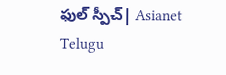ఫుల్ స్పీచ్| Asianet Telugu